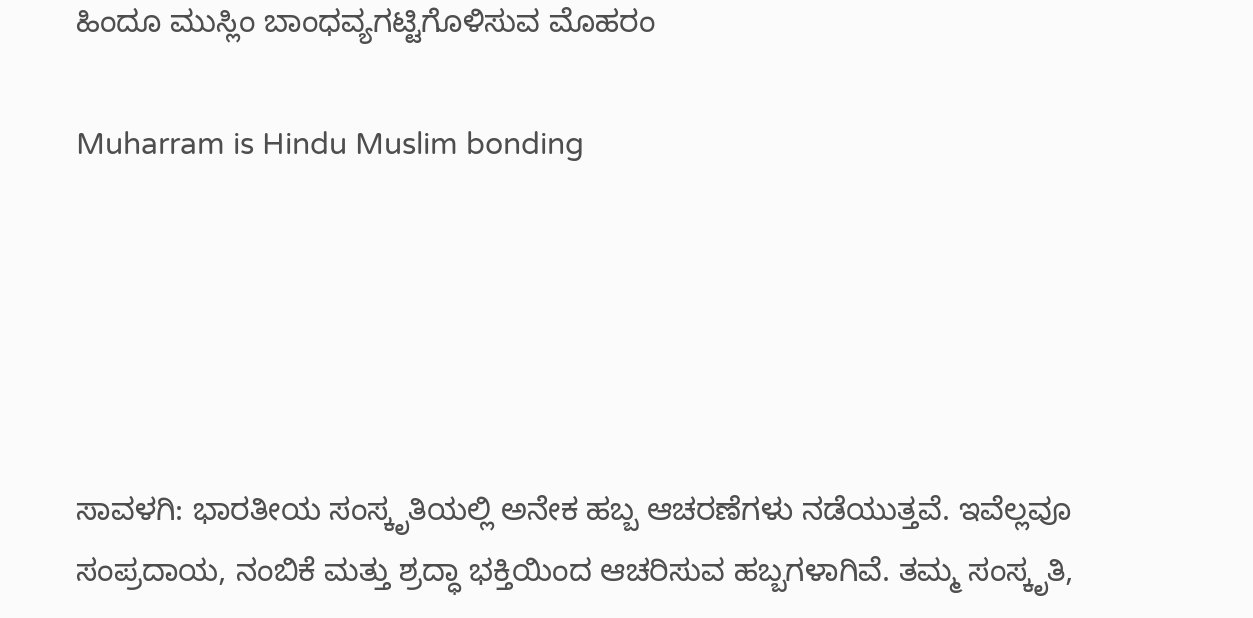ಹಿಂದೂ ಮುಸ್ಲಿಂ ಬಾಂಧವ್ಯಗಟ್ಟಿಗೊಳಿಸುವ ಮೊಹರಂ

Muharram is Hindu Muslim bonding





ಸಾವಳಗಿ: ಭಾರತೀಯ ಸಂಸ್ಕೃತಿಯಲ್ಲಿ ಅನೇಕ ಹಬ್ಬ ಆಚರಣೆಗಳು ನಡೆಯುತ್ತವೆ. ಇವೆಲ್ಲವೂ ಸಂಪ್ರದಾಯ, ನಂಬಿಕೆ ಮತ್ತು ಶ್ರದ್ಧಾ ಭಕ್ತಿಯಿಂದ ಆಚರಿಸುವ ಹಬ್ಬಗಳಾಗಿವೆ. ತಮ್ಮ ಸಂಸ್ಕೃತಿ,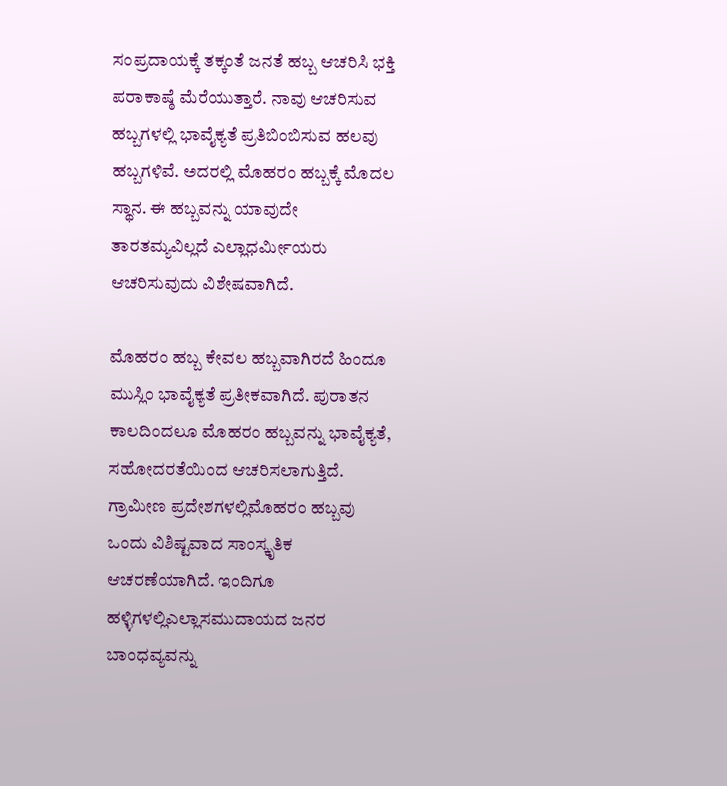ಸಂಪ್ರದಾಯಕ್ಕೆ ತಕ್ಕಂತೆ ಜನತೆ ಹಬ್ಬ ಆಚರಿಸಿ ಭಕ್ತಿ ಪರಾಕಾಷ್ಠೆ ಮೆರೆಯುತ್ತಾರೆ. ನಾವು ಆಚರಿಸುವ ಹಬ್ಬಗಳಲ್ಲಿ ಭಾವೈಕ್ಯತೆ ಪ್ರತಿಬಿಂಬಿಸುವ ಹಲವು ಹಬ್ಬಗಳಿವೆ. ಅದರಲ್ಲಿ ಮೊಹರಂ ಹಬ್ಬಕ್ಕೆ ಮೊದಲ ಸ್ಥಾನ. ಈ ಹಬ್ಬವನ್ನು ಯಾವುದೇ ತಾರತಮ್ಯವಿಲ್ಲದೆ ಎಲ್ಲಾಧರ್ಮೀಯರು ಆಚರಿಸುವುದು ವಿಶೇಷವಾಗಿದೆ.

ಮೊಹರಂ ಹಬ್ಬ ಕೇವಲ ಹಬ್ಬವಾಗಿರದೆ ಹಿಂದೂ ಮುಸ್ಲಿಂ ಭಾವೈಕ್ಯತೆ ಪ್ರತೀಕವಾಗಿದೆ. ಪುರಾತನ ಕಾಲದಿಂದಲೂ ಮೊಹರಂ ಹಬ್ಬವನ್ನು ಭಾವೈಕ್ಯತೆ, ಸಹೋದರತೆಯಿಂದ ಆಚರಿಸಲಾಗುತ್ತಿದೆ. ಗ್ರಾಮೀಣ ಪ್ರದೇಶಗಳಲ್ಲಿಮೊಹರಂ ಹಬ್ಬವು ಒಂದು ವಿಶಿಷ್ಟವಾದ ಸಾಂಸ್ಕೃತಿಕ ಆಚರಣೆಯಾಗಿದೆ. ಇಂದಿಗೂ ಹಳ್ಳಿಗಳಲ್ಲಿಎಲ್ಲಾಸಮುದಾಯದ ಜನರ ಬಾಂಧವ್ಯವನ್ನು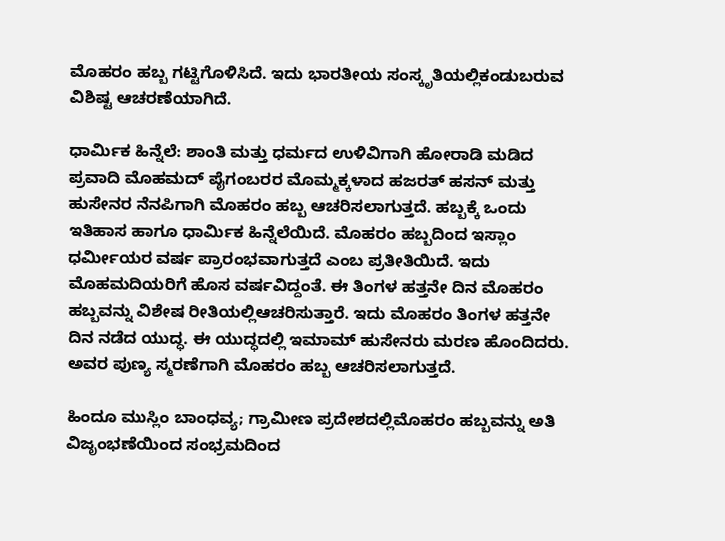ಮೊಹರಂ ಹಬ್ಬ ಗಟ್ಟಿಗೊಳಿಸಿದೆ. ಇದು ಭಾರತೀಯ ಸಂಸ್ಕೃತಿಯಲ್ಲಿಕಂಡುಬರುವ ವಿಶಿಷ್ಟ ಆಚರಣೆಯಾಗಿದೆ.

ಧಾರ್ಮಿಕ ಹಿನ್ನೆಲೆ: ಶಾಂತಿ ಮತ್ತು ಧರ್ಮದ ಉಳಿವಿಗಾಗಿ ಹೋರಾಡಿ ಮಡಿದ ಪ್ರವಾದಿ ಮೊಹಮದ್‌ ಪೈಗಂಬರರ ಮೊಮ್ಮಕ್ಕಳಾದ ಹಜರತ್‌ ಹಸನ್‌ ಮತ್ತು ಹುಸೇನರ ನೆನಪಿಗಾಗಿ ಮೊಹರಂ ಹಬ್ಬ ಆಚರಿಸಲಾಗುತ್ತದೆ. ಹಬ್ಬಕ್ಕೆ ಒಂದು ಇತಿಹಾಸ ಹಾಗೂ ಧಾರ್ಮಿಕ ಹಿನ್ನೆಲೆಯಿದೆ. ಮೊಹರಂ ಹಬ್ಬದಿಂದ ಇಸ್ಲಾಂ ಧರ್ಮೀಯರ ವರ್ಷ ಪ್ರಾರಂಭವಾಗುತ್ತದೆ ಎಂಬ ಪ್ರತೀತಿಯಿದೆ. ಇದು ಮೊಹಮದಿಯರಿಗೆ ಹೊಸ ವರ್ಷವಿದ್ದಂತೆ. ಈ ತಿಂಗಳ ಹತ್ತನೇ ದಿನ ಮೊಹರಂ ಹಬ್ಬವನ್ನು ವಿಶೇಷ ರೀತಿಯಲ್ಲಿಆಚರಿಸುತ್ತಾರೆ. ಇದು ಮೊಹರಂ ತಿಂಗಳ ಹತ್ತನೇ ದಿನ ನಡೆದ ಯುದ್ಧ. ಈ ಯುದ್ಧದಲ್ಲಿ ಇಮಾಮ್‌ ಹುಸೇನರು ಮರಣ ಹೊಂದಿದರು. ಅವರ ಪುಣ್ಯ ಸ್ಮರಣೆಗಾಗಿ ಮೊಹರಂ ಹಬ್ಬ ಆಚರಿಸಲಾಗುತ್ತದೆ.

ಹಿಂದೂ ಮುಸ್ಲಿಂ ಬಾಂಧವ್ಯ; ಗ್ರಾಮೀಣ ಪ್ರದೇಶದಲ್ಲಿಮೊಹರಂ ಹಬ್ಬವನ್ನು ಅತಿ ವಿಜೃಂಭಣೆಯಿಂದ ಸಂಭ್ರಮದಿಂದ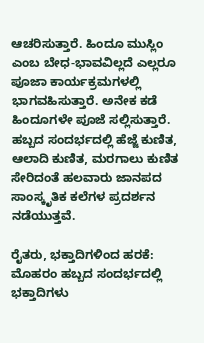ಆಚರಿಸುತ್ತಾರೆ. ಹಿಂದೂ ಮುಸ್ಲಿಂ ಎಂಬ ಬೇಧ-ಭಾವವಿಲ್ಲದೆ ಎಲ್ಲರೂ ಪೂಜಾ ಕಾರ್ಯಕ್ರಮಗಳಲ್ಲಿ ಭಾಗವಹಿಸುತ್ತಾರೆ. ಅನೇಕ ಕಡೆ ಹಿಂದೂಗಳೇ ಪೂಜೆ ಸಲ್ಲಿಸುತ್ತಾರೆ. ಹಬ್ಬದ ಸಂದರ್ಭದಲ್ಲಿ ಹೆಜ್ಜೆ ಕುಣಿತ, ಆಲಾದಿ ಕುಣಿತ, ಮರಗಾಲು ಕುಣಿತ ಸೇರಿದಂತೆ ಹಲವಾರು ಜಾನಪದ ಸಾಂಸ್ಕೃತಿಕ ಕಲೆಗಳ ಪ್ರದರ್ಶನ ನಡೆಯುತ್ತವೆ.

ರೈತರು, ಭಕ್ತಾದಿಗಳಿಂದ ಹರಕೆ: ಮೊಹರಂ ಹಬ್ಬದ ಸಂದರ್ಭದಲ್ಲಿ ಭಕ್ತಾದಿಗಳು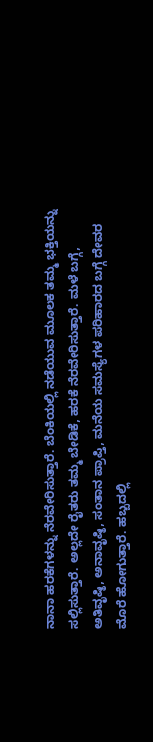ನಾನಾ ಹರಕೆಗಳನ್ನು ನೆರವೇರಿಸುತ್ತಾರೆ. ಬೆಂಕಿಯಲ್ಲಿ ನಡೆಯುವ ಮೂಲಕ ತಮ್ಮ ಭಕ್ತಿಯನ್ನು ಸಲ್ಲಿಸುತ್ತಾರೆ. ಅಲ್ಲದೇ ರೈತರು ತಮ್ಮ ಬೇಡಿಕೆ, ಹರಕೆ ನೆರವೇರಿಸುತ್ತಾರೆ. ಮಳೆ ಬಗ್ಗೆ, ಅತಿವೃಷ್ಠಿ, ಅನಾವೃಷ್ಠಿ, ಸಂತಾನ ಪ್ರಾಪ್ತಿ, ಮನೆಯ ಸಮಸ್ಯೆಗಳ ಪರಿಹಾರದ ಬಗ್ಗೆ ದೇವರ ಮೊರೆ ಹೋಗುತ್ತಾರೆ. ಹಬ್ಬದಲ್ಲಿ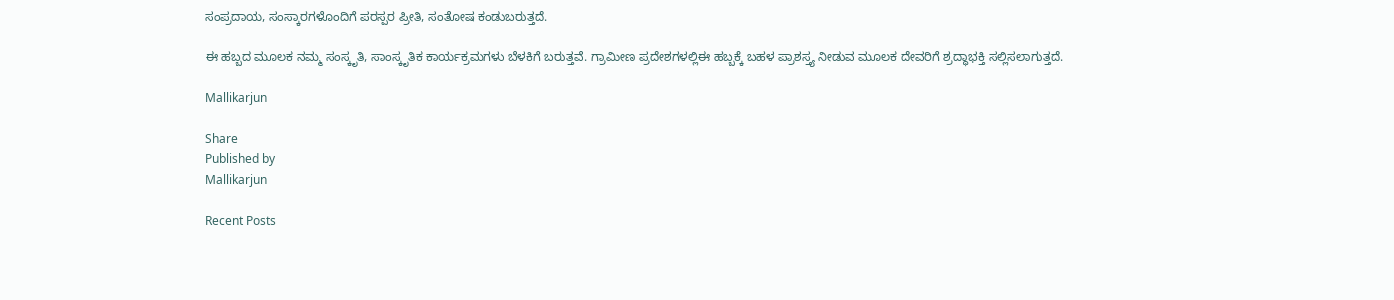ಸಂಪ್ರದಾಯ, ಸಂಸ್ಕಾರಗಳೊಂದಿಗೆ ಪರಸ್ಪರ ಪ್ರೀತಿ, ಸಂತೋಷ ಕಂಡುಬರುತ್ತದೆ.

ಈ ಹಬ್ಬದ ಮೂಲಕ ನಮ್ಮ ಸಂಸ್ಕೃತಿ, ಸಾಂಸ್ಕೃತಿಕ ಕಾರ್ಯಕ್ರಮಗಳು ಬೆಳಕಿಗೆ ಬರುತ್ತವೆ. ಗ್ರಾಮೀಣ ಪ್ರದೇಶಗಳಲ್ಲಿಈ ಹಬ್ಬಕ್ಕೆ ಬಹಳ ಪ್ರಾಶಸ್ತ್ಯ ನೀಡುವ ಮೂಲಕ ದೇವರಿಗೆ ಶ್ರದ್ಧಾಭಕ್ತಿ ಸಲ್ಲಿಸಲಾಗುತ್ತದೆ.

Mallikarjun

Share
Published by
Mallikarjun

Recent Posts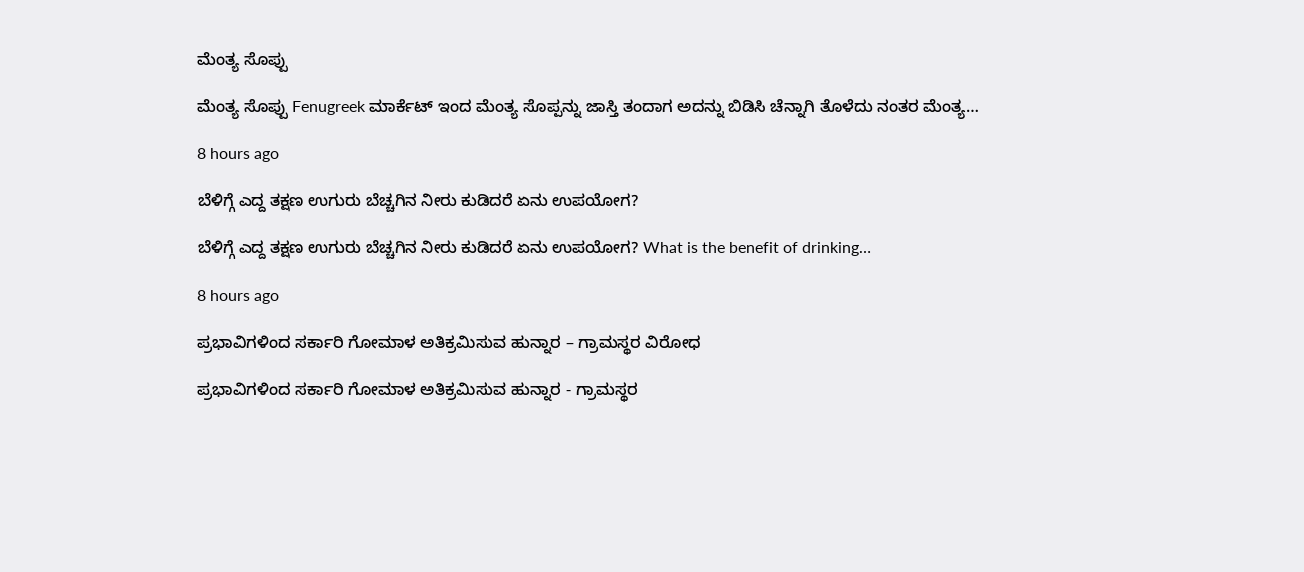ಮೆಂತ್ಯ ಸೊಪ್ಪು

ಮೆಂತ್ಯ ಸೊಪ್ಪು Fenugreek ಮಾರ್ಕೆಟ್ ಇಂದ ಮೆಂತ್ಯ ಸೊಪ್ಪನ್ನು ಜಾಸ್ತಿ ತಂದಾಗ ಅದನ್ನು ಬಿಡಿಸಿ ಚೆನ್ನಾಗಿ ತೊಳೆದು ನಂತರ ಮೆಂತ್ಯ…

8 hours ago

ಬೆಳಿಗ್ಗೆ ಎದ್ದ ತಕ್ಷಣ ಉಗುರು ಬೆಚ್ಚಗಿನ ನೀರು ಕುಡಿದರೆ ಏನು ಉಪಯೋಗ?

ಬೆಳಿಗ್ಗೆ ಎದ್ದ ತಕ್ಷಣ ಉಗುರು ಬೆಚ್ಚಗಿನ ನೀರು ಕುಡಿದರೆ ಏನು ಉಪಯೋಗ? What is the benefit of drinking…

8 hours ago

ಪ್ರಭಾವಿಗಳಿಂದ ಸರ್ಕಾರಿ ಗೋಮಾಳ ಅತಿಕ್ರಮಿಸುವ ಹುನ್ನಾರ – ಗ್ರಾಮಸ್ಥರ ವಿರೋಧ

ಪ್ರಭಾವಿಗಳಿಂದ ಸರ್ಕಾರಿ ಗೋಮಾಳ ಅತಿಕ್ರಮಿಸುವ ಹುನ್ನಾರ - ಗ್ರಾಮಸ್ಥರ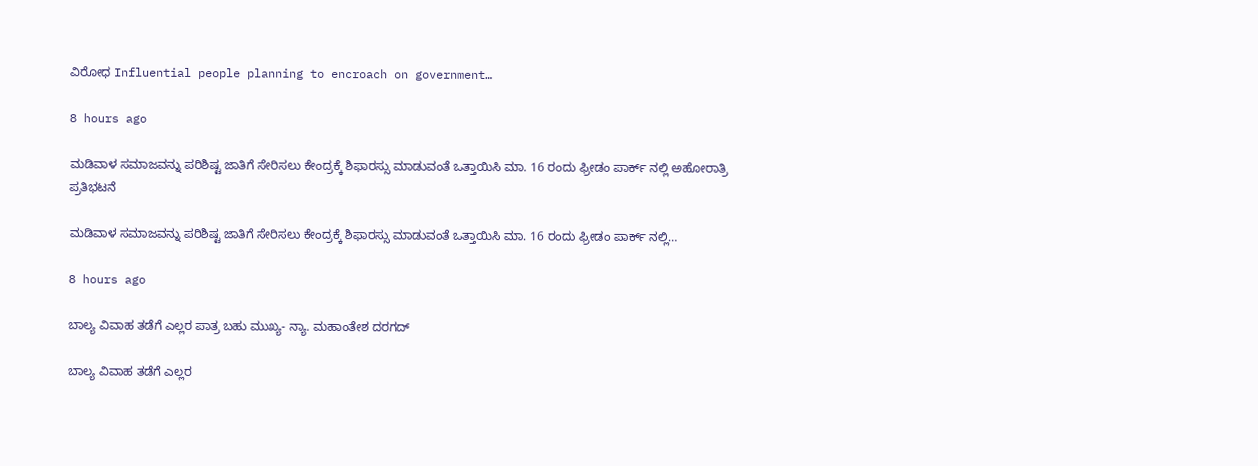ವಿರೋಧ Influential people planning to encroach on government…

8 hours ago

ಮಡಿವಾಳ ಸಮಾಜವನ್ನು ಪರಿಶಿಷ್ಟ ಜಾತಿಗೆ ಸೇರಿಸಲು ಕೇಂದ್ರಕ್ಕೆ ಶಿಫಾರಸ್ಸು ಮಾಡುವಂತೆ ಒತ್ತಾಯಿಸಿ ಮಾ. 16 ರಂದು ಫ್ರೀಡಂ ಪಾರ್ಕ್‌ ನಲ್ಲಿ ಅಹೋರಾತ್ರಿ ಪ್ರತಿಭಟನೆ

ಮಡಿವಾಳ ಸಮಾಜವನ್ನು ಪರಿಶಿಷ್ಟ ಜಾತಿಗೆ ಸೇರಿಸಲು ಕೇಂದ್ರಕ್ಕೆ ಶಿಫಾರಸ್ಸು ಮಾಡುವಂತೆ ಒತ್ತಾಯಿಸಿ ಮಾ. 16 ರಂದು ಫ್ರೀಡಂ ಪಾರ್ಕ್‌ ನಲ್ಲಿ…

8 hours ago

ಬಾಲ್ಯ ವಿವಾಹ ತಡೆಗೆ ಎಲ್ಲರ ಪಾತ್ರ ಬಹು ಮುಖ್ಯ- ನ್ಯಾ. ಮಹಾಂತೇಶ ದರಗದ್

ಬಾಲ್ಯ ವಿವಾಹ ತಡೆಗೆ ಎಲ್ಲರ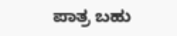ಪಾತ್ರ ಬಹು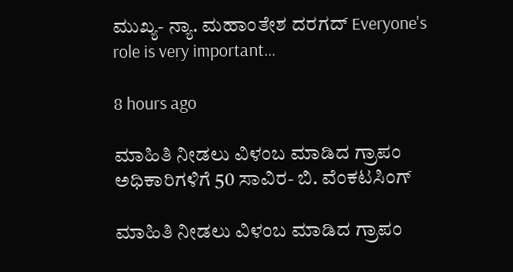ಮುಖ್ಯ- ನ್ಯಾ. ಮಹಾಂತೇಶ ದರಗದ್ Everyone's role is very important…

8 hours ago

ಮಾಹಿತಿ ನೀಡಲು ವಿಳಂಬ ಮಾಡಿದ ಗ್ರಾಪಂ ಅಧಿಕಾರಿಗಳಿಗೆ 50 ಸಾವಿರ- ಬಿ. ವೆಂಕಟಸಿಂಗ್

ಮಾಹಿತಿ ನೀಡಲು ವಿಳಂಬ ಮಾಡಿದ ಗ್ರಾಪಂ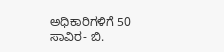ಅಧಿಕಾರಿಗಳಿಗೆ 50 ಸಾವಿರ- ಬಿ.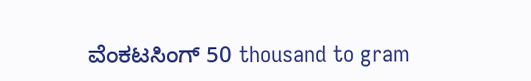ವೆಂಕಟಸಿಂಗ್ 50 thousand to gram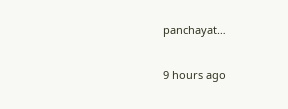panchayat…

9 hours ago